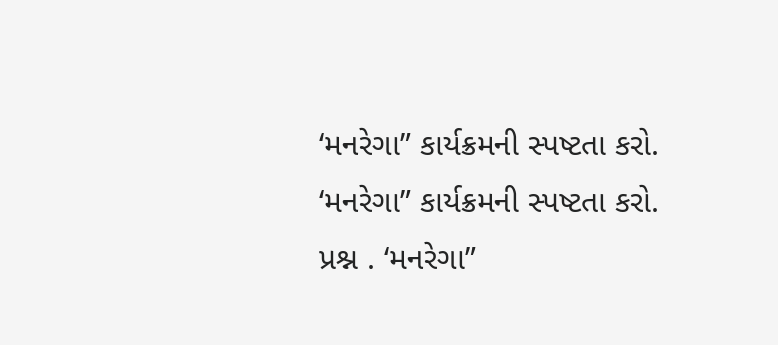‘મનરેગા” કાર્યક્રમની સ્પષ્ટતા કરો.
‘મનરેગા” કાર્યક્રમની સ્પષ્ટતા કરો. પ્રશ્ન . ‘મનરેગા”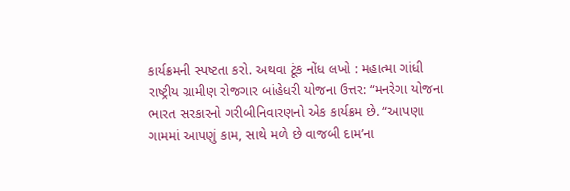કાર્યક્રમની સ્પષ્ટતા કરો. અથવા ટૂંક નોંધ લખો : મહાત્મા ગાંધી રાષ્ટ્રીય ગ્રામીણ રોજગાર બાંહેધરી યોજના ઉત્તર: “મનરેગા યોજના ભારત સરકારનો ગરીબીનિવારણનો એક કાર્યક્રમ છે. “આપણા ગામમાં આપણું કામ, સાથે મળે છે વાજબી દામ’ના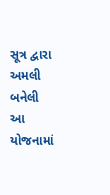સૂત્ર દ્વારા અમલી બનેલી આ યોજનામાં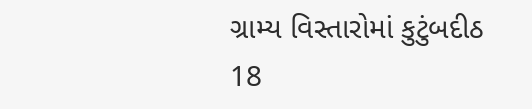ગ્રામ્ય વિસ્તારોમાં કુટુંબદીઠ 18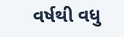વર્ષથી વધુ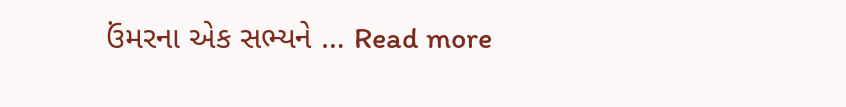ઉંમરના એક સભ્યને … Read more